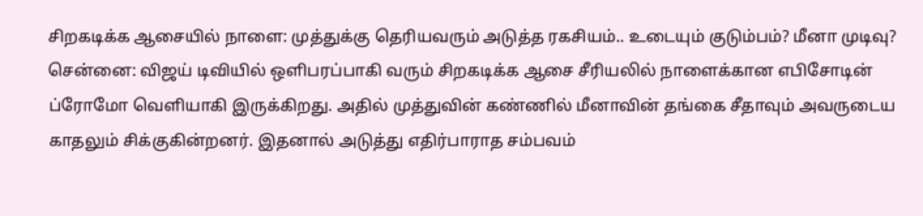சிறகடிக்க ஆசையில் நாளை: முத்துக்கு தெரியவரும் அடுத்த ரகசியம்.. உடையும் குடும்பம்? மீனா முடிவு?
சென்னை: விஜய் டிவியில் ஒளிபரப்பாகி வரும் சிறகடிக்க ஆசை சீரியலில் நாளைக்கான எபிசோடின் ப்ரோமோ வெளியாகி இருக்கிறது. அதில் முத்துவின் கண்ணில் மீனாவின் தங்கை சீதாவும் அவருடைய காதலும் சிக்குகின்றனர். இதனால் அடுத்து எதிர்பாராத சம்பவம்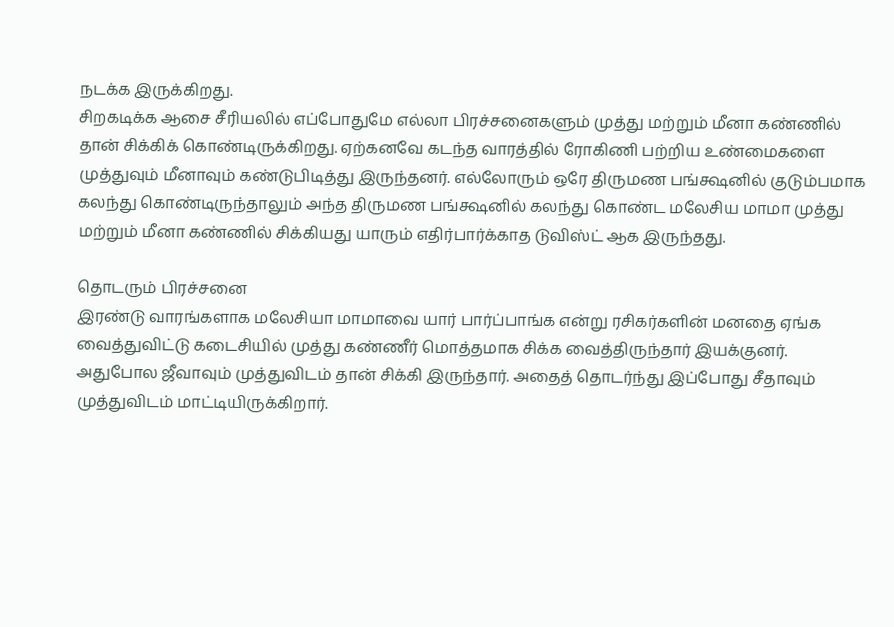நடக்க இருக்கிறது.
சிறகடிக்க ஆசை சீரியலில் எப்போதுமே எல்லா பிரச்சனைகளும் முத்து மற்றும் மீனா கண்ணில் தான் சிக்கிக் கொண்டிருக்கிறது. ஏற்கனவே கடந்த வாரத்தில் ரோகிணி பற்றிய உண்மைகளை முத்துவும் மீனாவும் கண்டுபிடித்து இருந்தனர். எல்லோரும் ஒரே திருமண பங்க்ஷனில் குடும்பமாக கலந்து கொண்டிருந்தாலும் அந்த திருமண பங்க்ஷனில் கலந்து கொண்ட மலேசிய மாமா முத்து மற்றும் மீனா கண்ணில் சிக்கியது யாரும் எதிர்பார்க்காத டுவிஸ்ட் ஆக இருந்தது.

தொடரும் பிரச்சனை
இரண்டு வாரங்களாக மலேசியா மாமாவை யார் பார்ப்பாங்க என்று ரசிகர்களின் மனதை ஏங்க வைத்துவிட்டு கடைசியில் முத்து கண்ணீர் மொத்தமாக சிக்க வைத்திருந்தார் இயக்குனர். அதுபோல ஜீவாவும் முத்துவிடம் தான் சிக்கி இருந்தார். அதைத் தொடர்ந்து இப்போது சீதாவும் முத்துவிடம் மாட்டியிருக்கிறார்.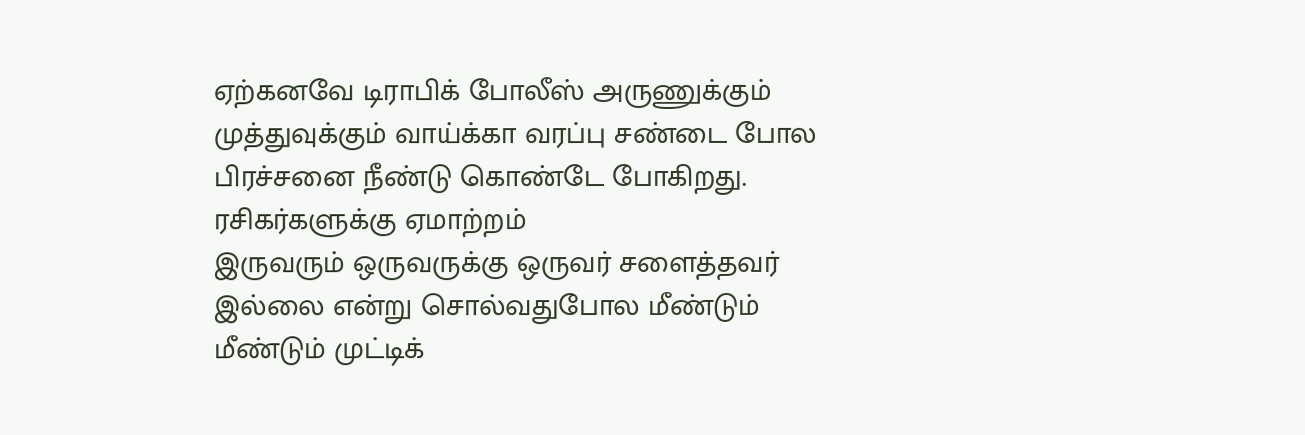ஏற்கனவே டிராபிக் போலீஸ் அருணுக்கும் முத்துவுக்கும் வாய்க்கா வரப்பு சண்டை போல பிரச்சனை நீண்டு கொண்டே போகிறது.
ரசிகர்களுக்கு ஏமாற்றம்
இருவரும் ஒருவருக்கு ஒருவர் சளைத்தவர் இல்லை என்று சொல்வதுபோல மீண்டும் மீண்டும் முட்டிக்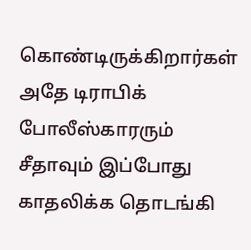கொண்டிருக்கிறார்கள் அதே டிராபிக் போலீஸ்காரரும் சீதாவும் இப்போது காதலிக்க தொடங்கி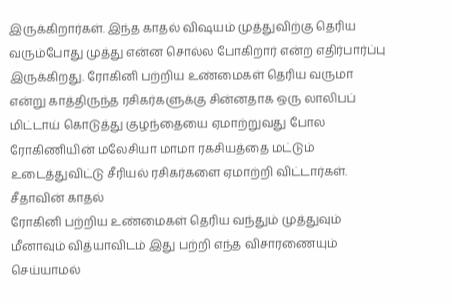இருக்கிறார்கள். இந்த காதல் விஷயம் முத்துவிற்கு தெரிய வரும்போது முத்து என்ன சொல்ல போகிறார் என்ற எதிர்பார்ப்பு இருக்கிறது. ரோகினி பற்றிய உண்மைகள் தெரிய வருமா என்று காத்திருந்த ரசிகர்களுக்கு சின்னதாக ஒரு லாலிபப் மிட்டாய் கொடுத்து குழந்தையை ஏமாற்றுவது போல ரோகிணியின் மலேசியா மாமா ரகசியத்தை மட்டும் உடைத்துவிட்டு சீரியல் ரசிகர்களை ஏமாற்றி விட்டார்கள்.
சீதாவின் காதல்
ரோகினி பற்றிய உண்மைகள் தெரிய வந்தும் முத்துவும் மீனாவும் வித்யாவிடம் இது பற்றி எந்த விசாரணையும் செய்யாமல்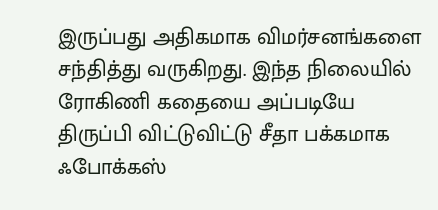இருப்பது அதிகமாக விமர்சனங்களை சந்தித்து வருகிறது. இந்த நிலையில் ரோகிணி கதையை அப்படியே திருப்பி விட்டுவிட்டு சீதா பக்கமாக ஃபோக்கஸ்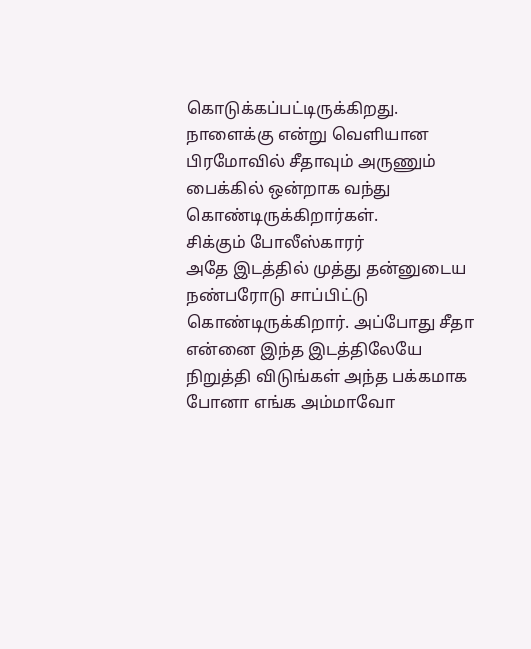கொடுக்கப்பட்டிருக்கிறது. நாளைக்கு என்று வெளியான பிரமோவில் சீதாவும் அருணும் பைக்கில் ஒன்றாக வந்து கொண்டிருக்கிறார்கள்.
சிக்கும் போலீஸ்காரர்
அதே இடத்தில் முத்து தன்னுடைய நண்பரோடு சாப்பிட்டு கொண்டிருக்கிறார். அப்போது சீதா என்னை இந்த இடத்திலேயே நிறுத்தி விடுங்கள் அந்த பக்கமாக போனா எங்க அம்மாவோ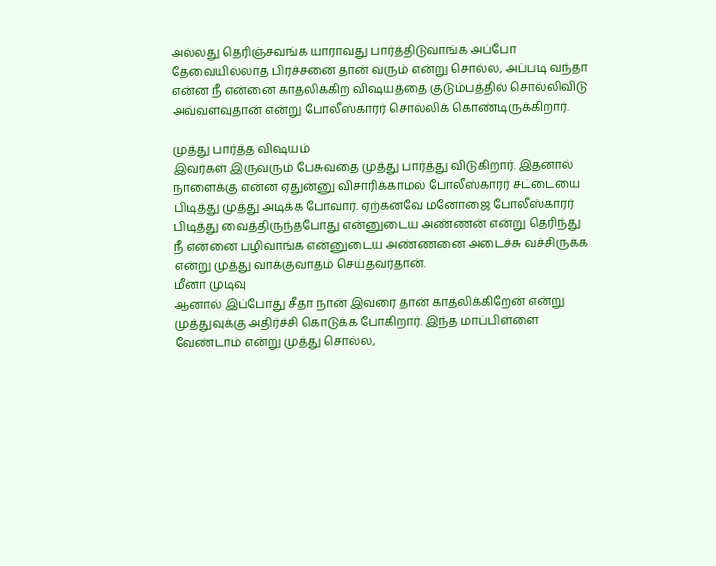அல்லது தெரிஞ்சவங்க யாராவது பார்த்திடுவாங்க அப்போ தேவையில்லாத பிரச்சனை தான் வரும் என்று சொல்ல, அப்படி வந்தா என்ன நீ என்னை காதலிக்கிற விஷயத்தை குடும்பத்தில் சொல்லிவிடு அவ்வளவுதான் என்று போலீஸ்காரர் சொல்லிக் கொண்டிருக்கிறார்.

முத்து பார்த்த விஷயம்
இவர்கள் இருவரும் பேசுவதை முத்து பார்த்து விடுகிறார். இதனால் நாளைக்கு என்ன ஏதுன்னு விசாரிக்காமல் போலீஸ்காரர் சட்டையை பிடித்து முத்து அடிக்க போவார். ஏற்கனவே மனோஜை போலீஸ்காரர் பிடித்து வைத்திருந்தபோது என்னுடைய அண்ணன் என்று தெரிந்து நீ என்னை பழிவாங்க என்னுடைய அண்ணனை அடைச்சு வச்சிருக்க என்று முத்து வாக்குவாதம் செய்தவர்தான்.
மீனா முடிவு
ஆனால் இப்போது சீதா நான் இவரை தான் காதலிக்கிறேன் என்று முத்துவுக்கு அதிர்ச்சி கொடுக்க போகிறார். இந்த மாப்பிள்ளை வேண்டாம் என்று முத்து சொல்ல,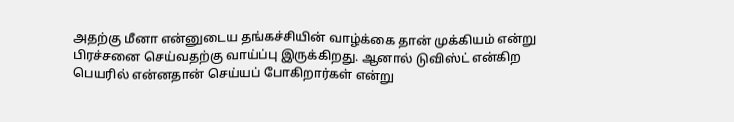அதற்கு மீனா என்னுடைய தங்கச்சியின் வாழ்க்கை தான் முக்கியம் என்று பிரச்சனை செய்வதற்கு வாய்ப்பு இருக்கிறது. ஆனால் டுவிஸ்ட் என்கிற பெயரில் என்னதான் செய்யப் போகிறார்கள் என்று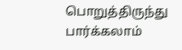பொறுத்திருந்து பார்க்கலாம்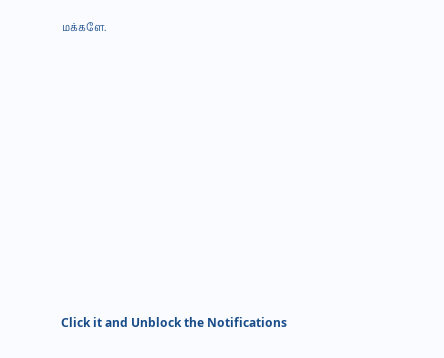மக்களே.












Click it and Unblock the Notifications